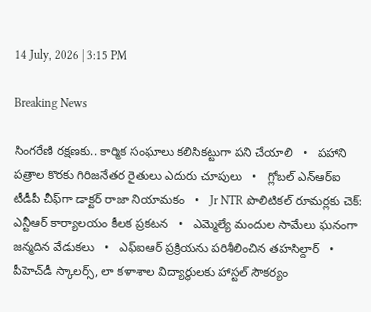14 July, 2026 | 3:15 PM

Breaking News

సింగరేణి రక్షణకు.. కార్మిక సంఘాలు కలిసికట్టుగా పని చేయాలి   •   పహాని పత్రాల కొరకు గిరిజనేతర రైతులు ఎదురు చూపులు   •   గ్లోబల్ ఎన్‌ఆర్‌ఐ టీడీపీ చీఫ్‌గా డాక్టర్ రాజా నియామకం   •   Jr NTR పొలిటికల్ రూమర్లకు చెక్: ఎన్టీఆర్‌ కార్యాలయం కీలక ప్రకటన   •   ఎమ్మెల్యే మందుల సామేలు ఘనంగా జన్మదిన వేడుకలు   •   ఎఫ్ఐఆర్ ప్రక్రియను పరిశీలించిన తహసిల్దార్   •   పీహెచ్‌డీ స్కాలర్స్, లా కళాశాల విద్యార్థులకు హాస్టల్ సౌకర్యం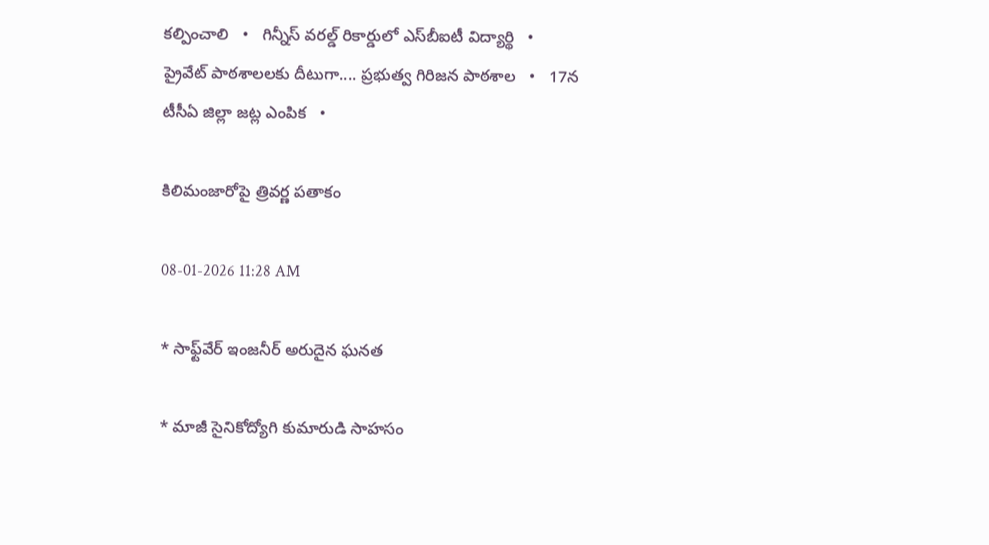కల్పించాలి   •   గిన్నీస్ వరల్డ్ రికార్డులో ఎస్‌బీఐటీ విద్యార్థి   •   ప్రైవేట్ పాఠశాలలకు దీటుగా.... ప్రభుత్వ గిరిజన పాఠశాల   •   17న టీసీఏ జిల్లా జట్ల ఎంపిక   •

కిలిమంజారోపై త్రివర్ణ పతాకం

08-01-2026 11:28 AM

* సాఫ్ట్‌వేర్ ఇంజనీర్ అరుదైన ఘనత

* మాజీ సైనికోద్యోగి కుమారుడి సాహసం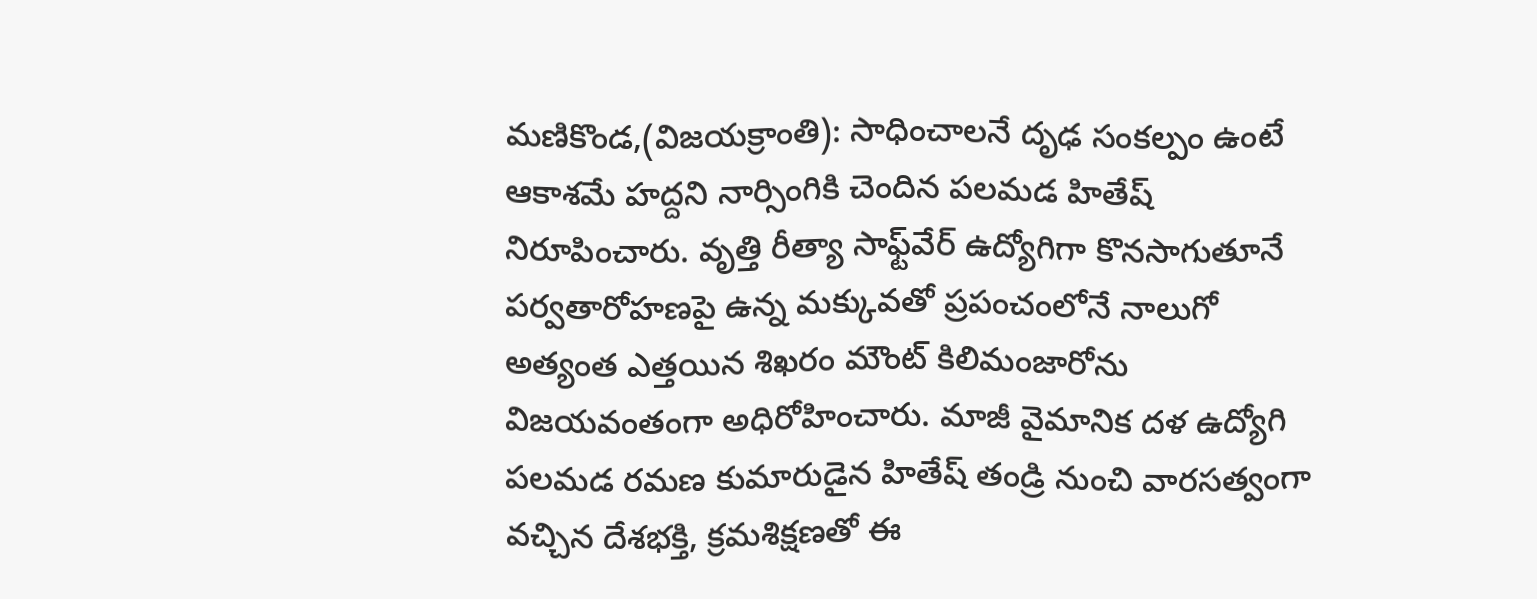మ‌ణికొండ‌,(విజ‌య‌క్రాంతి): సాధించాలనే దృఢ సంకల్పం ఉంటే ఆకాశమే హద్దని నార్సింగికి చెందిన పలమడ హితేష్ నిరూపించారు. వృత్తి రీత్యా సాఫ్ట్‌వేర్ ఉద్యోగిగా కొనసాగుతూనే పర్వతారోహణపై ఉన్న మక్కువతో ప్రపంచంలోనే నాలుగో అత్యంత ఎత్తయిన శిఖరం మౌంట్ కిలిమంజారోను విజయవంతంగా అధిరోహించారు. మాజీ వైమానిక దళ ఉద్యోగి పలమడ రమణ కుమారుడైన హితేష్ తండ్రి నుంచి వారసత్వంగా వచ్చిన దేశభక్తి, క్రమశిక్షణతో ఈ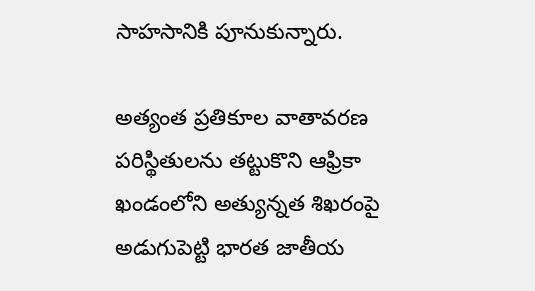సాహసానికి పూనుకున్నారు.

అత్యంత ప్రతికూల వాతావరణ పరిస్థితులను తట్టుకొని ఆఫ్రికా ఖండంలోని అత్యున్నత శిఖరంపై అడుగుపెట్టి భారత జాతీయ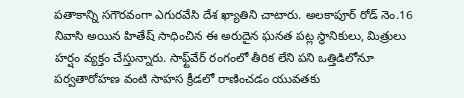పతాకాన్ని సగౌరవంగా ఎగురవేసి దేశ ఖ్యాతిని చాటారు. అలకాపూర్ రోడ్ నెం.16 నివాసి అయిన హితేష్ సాధించిన ఈ అరుదైన ఘనత పట్ల స్థానికులు, మిత్రులు హర్షం వ్యక్తం చేస్తున్నారు. సాఫ్ట్‌వేర్ రంగంలో తీరిక లేని పని ఒత్తిడిలోనూ పర్వతారోహణ వంటి సాహస క్రీడలో రాణించడం యువతకు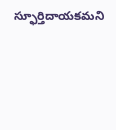స్ఫూర్తిదాయకమని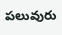పలువురు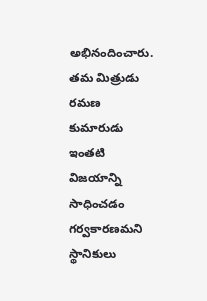అభినందించారు. తమ మిత్రుడు రమణ కుమారుడు ఇంతటి విజయాన్ని సాధించడం గర్వకారణమని స్థానికులు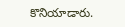కొనియాడారు.